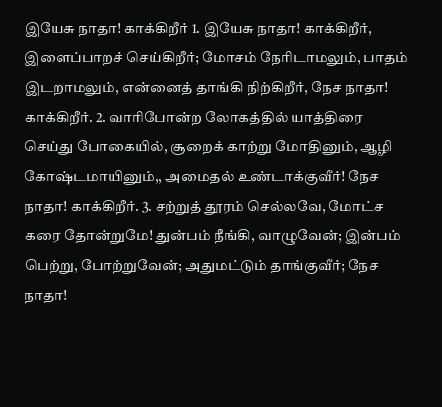இயேசு நாதா! காக்கிறீர் 1. இயேசு நாதா! காக்கிறீர், இளைப்பாறச் செய்கிறீர்; மோசம் நேரிடாமலும், பாதம் இடறாமலும், என்னைத் தாங்கி நிற்கிறீர், நேச நாதா! காக்கிறீர். 2. வாரிபோன்ற லோகத்தில் யாத்திரை செய்து போகையில், சூறைக் காற்று மோதினும், ஆழி கோஷ்டமாயினும்,, அமைதல் உண்டாக்குவீர்! நேச நாதா! காக்கிறீர். 3. சற்றுத் தூரம் செல்லவே, மோட்ச கரை தோன்றுமே! துன்பம் நீங்கி, வாழுவேன்; இன்பம் பெற்று, போற்றுவேன்; அதுமட்டும் தாங்குவீர்; நேச நாதா!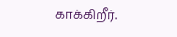காக்கிறீர்.